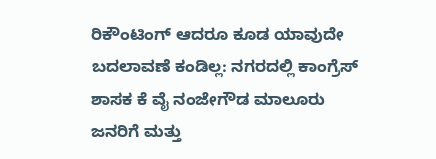ರಿಕೌಂಟಿಂಗ್ ಆದರೂ ಕೂಡ ಯಾವುದೇ ಬದಲಾವಣೆ ಕಂಡಿಲ್ಲ: ನಗರದಲ್ಲಿ ಕಾಂಗ್ರೆಸ್ ಶಾಸಕ ಕೆ ವೈ ನಂಜೇಗೌಡ ಮಾಲೂರು ಜನರಿಗೆ ಮತ್ತು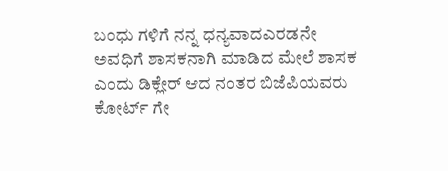ಬಂಧು ಗಳಿಗೆ ನನ್ನ ಧನ್ಯವಾದಎರಡನೇ ಅವಧಿಗೆ ಶಾಸಕನಾಗಿ ಮಾಡಿದ ಮೇಲೆ ಶಾಸಕ ಎಂದು ಡಿಕ್ಲೇರ್ ಆದ ನಂತರ ಬಿಜೆಪಿಯವರು ಕೋರ್ಟ್ ಗೇ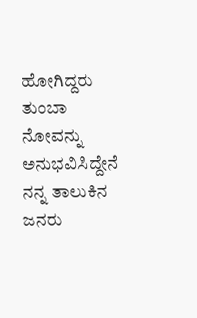ಹೋಗಿದ್ದರು ತುಂಬಾ ನೋವನ್ನು ಅನುಭವಿಸಿದ್ದೇನೆ ನನ್ನ ತಾಲುಕಿನ ಜನರು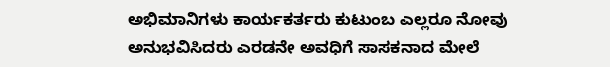ಅಭಿಮಾನಿಗಳು ಕಾರ್ಯಕರ್ತರು ಕುಟುಂಬ ಎಲ್ಲರೂ ನೋವು ಅನುಭವಿಸಿದರು ಎರಡನೇ ಅವಧಿಗೆ ಸಾಸಕನಾದ ಮೇಲೆ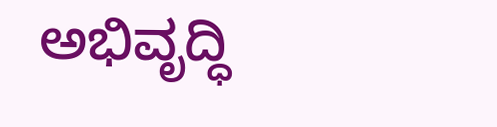ಅಭಿವೃದ್ಧಿ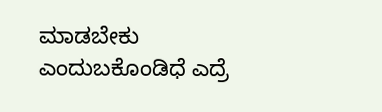ಮಾಡಬೇಕು ಎಂದುಬಕೊಂಡಿಧೆ ಎದ್ರೆ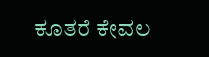ಕೂತರೆ ಕೇವಲ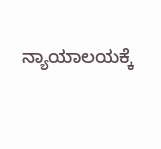ನ್ಯಾಯಾಲಯಕ್ಕೆ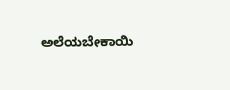ಅಲೆಯಬೇಕಾಯಿ